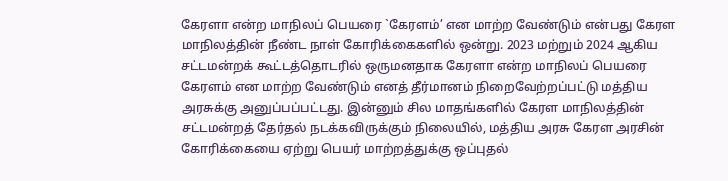கேரளா என்ற மாநிலப் பெயரை `கேரளம்’ என மாற்ற வேண்டும் என்பது கேரள மாநிலத்தின் நீண்ட நாள் கோரிக்கைகளில் ஒன்று. 2023 மற்றும் 2024 ஆகிய சட்டமன்றக் கூட்டத்தொடரில் ஒருமனதாக கேரளா என்ற மாநிலப் பெயரை கேரளம் என மாற்ற வேண்டும் எனத் தீர்மானம் நிறைவேற்றப்பட்டு மத்திய அரசுக்கு அனுப்பப்பட்டது. இன்னும் சில மாதங்களில் கேரள மாநிலத்தின் சட்டமன்றத் தேர்தல் நடக்கவிருக்கும் நிலையில், மத்திய அரசு கேரள அரசின் கோரிக்கையை ஏற்று பெயர் மாற்றத்துக்கு ஒப்புதல்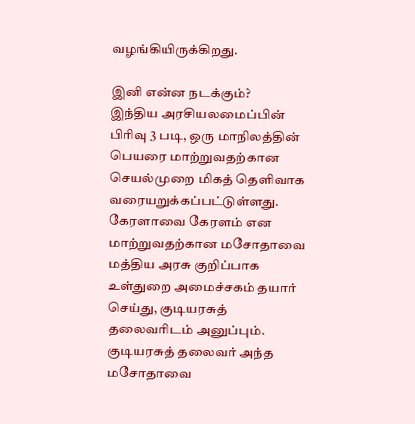வழங்கியிருக்கிறது.

இனி என்ன நடக்கும்?
இந்திய அரசியலமைப்பின் பிரிவு 3 படி, ஒரு மாநிலத்தின் பெயரை மாற்றுவதற்கான செயல்முறை மிகத் தெளிவாக வரையறுக்கப்பட்டுள்ளது.
கேரளாவை கேரளம் என மாற்றுவதற்கான மசோதாவை மத்திய அரசு குறிப்பாக உள்துறை அமைச்சகம் தயார் செய்து, குடியரசுத் தலைவரிடம் அனுப்பும். குடியரசுத் தலைவர் அந்த மசோதாவை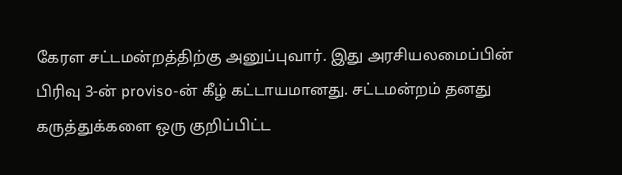கேரள சட்டமன்றத்திற்கு அனுப்புவார். இது அரசியலமைப்பின் பிரிவு 3-ன் proviso-ன் கீழ் கட்டாயமானது. சட்டமன்றம் தனது கருத்துக்களை ஒரு குறிப்பிட்ட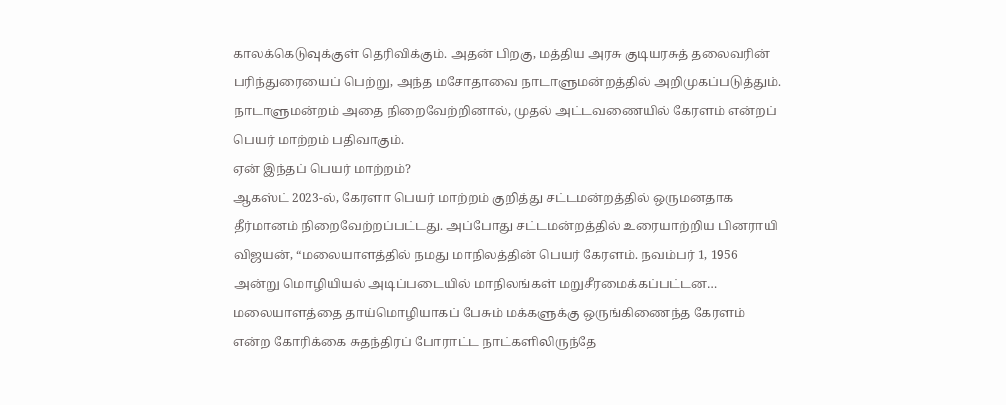காலக்கெடுவுக்குள் தெரிவிக்கும். அதன் பிறகு, மத்திய அரசு குடியரசுத் தலைவரின் பரிந்துரையைப் பெற்று, அந்த மசோதாவை நாடாளுமன்றத்தில் அறிமுகப்படுத்தும். நாடாளுமன்றம் அதை நிறைவேற்றினால், முதல் அட்டவணையில் கேரளம் என்றப் பெயர் மாற்றம் பதிவாகும்.
ஏன் இந்தப் பெயர் மாற்றம்?
ஆகஸ்ட் 2023-ல், கேரளா பெயர் மாற்றம் குறித்து சட்டமன்றத்தில் ஒருமனதாக தீர்மானம் நிறைவேற்றப்பட்டது. அப்போது சட்டமன்றத்தில் உரையாற்றிய பினராயி விஜயன், “மலையாளத்தில் நமது மாநிலத்தின் பெயர் கேரளம். நவம்பர் 1, 1956 அன்று மொழியியல் அடிப்படையில் மாநிலங்கள் மறுசீரமைக்கப்பட்டன… மலையாளத்தை தாய்மொழியாகப் பேசும் மக்களுக்கு ஒருங்கிணைந்த கேரளம் என்ற கோரிக்கை சுதந்திரப் போராட்ட நாட்களிலிருந்தே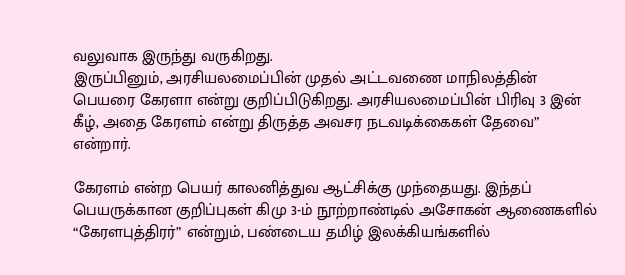வலுவாக இருந்து வருகிறது.
இருப்பினும், அரசியலமைப்பின் முதல் அட்டவணை மாநிலத்தின் பெயரை கேரளா என்று குறிப்பிடுகிறது. அரசியலமைப்பின் பிரிவு 3 இன் கீழ், அதை கேரளம் என்று திருத்த அவசர நடவடிக்கைகள் தேவை” என்றார்.

கேரளம் என்ற பெயர் காலனித்துவ ஆட்சிக்கு முந்தையது. இந்தப் பெயருக்கான குறிப்புகள் கிமு 3-ம் நூற்றாண்டில் அசோகன் ஆணைகளில் “கேரளபுத்திரர்” என்றும், பண்டைய தமிழ் இலக்கியங்களில்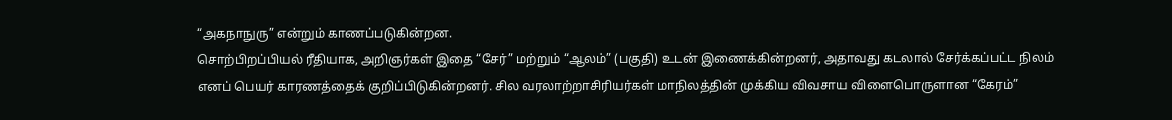“அகநாநுரு” என்றும் காணப்படுகின்றன.
சொற்பிறப்பியல் ரீதியாக, அறிஞர்கள் இதை “சேர்” மற்றும் “ஆலம்” (பகுதி) உடன் இணைக்கின்றனர், அதாவது கடலால் சேர்க்கப்பட்ட நிலம் எனப் பெயர் காரணத்தைக் குறிப்பிடுகின்றனர். சில வரலாற்றாசிரியர்கள் மாநிலத்தின் முக்கிய விவசாய விளைபொருளான “கேரம்”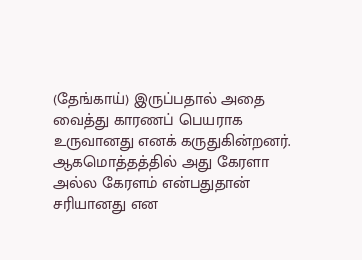(தேங்காய்) இருப்பதால் அதை வைத்து காரணப் பெயராக உருவானது எனக் கருதுகின்றனர். ஆகமொத்தத்தில் அது கேரளா அல்ல கேரளம் என்பதுதான் சரியானது என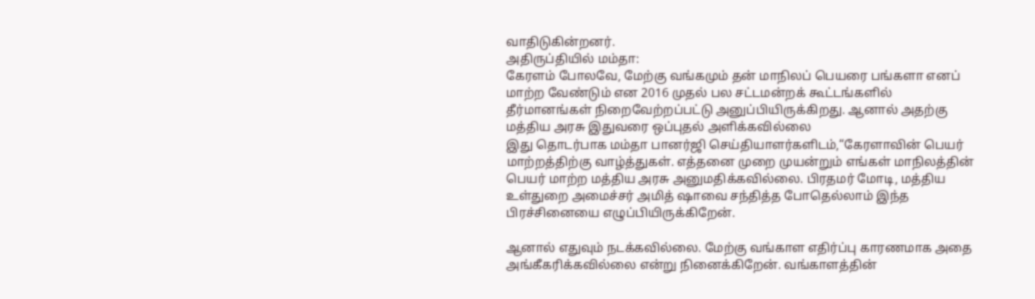வாதிடுகின்றனர்.
அதிருப்தியில் மம்தா:
கேரளம் போலவே, மேற்கு வங்கமும் தன் மாநிலப் பெயரை பங்களா எனப் மாற்ற வேண்டும் என 2016 முதல் பல சட்டமன்றக் கூட்டங்களில் தீர்மானங்கள் நிறைவேற்றப்பட்டு அனுப்பியிருக்கிறது. ஆனால் அதற்கு மத்திய அரசு இதுவரை ஒப்புதல் அளிக்கவில்லை
இது தொடர்பாக மம்தா பானர்ஜி செய்தியாளர்களிடம்,“கேரளாவின் பெயர் மாற்றத்திற்கு வாழ்த்துகள். எத்தனை முறை முயன்றும் எங்கள் மாநிலத்தின் பெயர் மாற்ற மத்திய அரசு அனுமதிக்கவில்லை. பிரதமர் மோடி, மத்திய உள்துறை அமைச்சர் அமித் ஷாவை சந்தித்த போதெல்லாம் இந்த பிரச்சினையை எழுப்பியிருக்கிறேன்.

ஆனால் எதுவும் நடக்கவில்லை. மேற்கு வங்காள எதிர்ப்பு காரணமாக அதை அங்கீகரிக்கவில்லை என்று நினைக்கிறேன். வங்காளத்தின்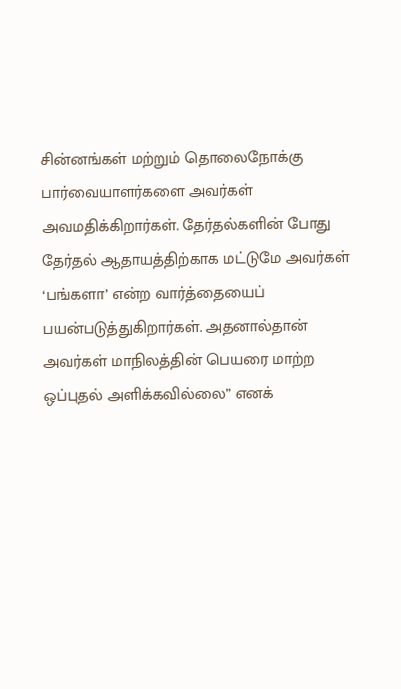சின்னங்கள் மற்றும் தொலைநோக்கு பார்வையாளர்களை அவர்கள் அவமதிக்கிறார்கள். தேர்தல்களின் போது தேர்தல் ஆதாயத்திற்காக மட்டுமே அவர்கள் ‘பங்களா’ என்ற வார்த்தையைப் பயன்படுத்துகிறார்கள். அதனால்தான் அவர்கள் மாநிலத்தின் பெயரை மாற்ற ஒப்புதல் அளிக்கவில்லை” எனக்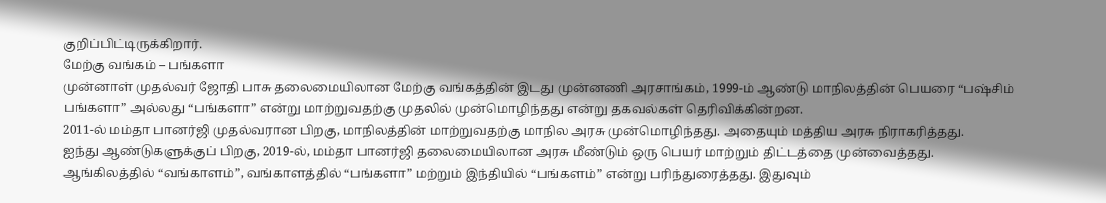குறிப்பிட்டிருக்கிறார்.
மேற்கு வங்கம் – பங்களா
முன்னாள் முதல்வர் ஜோதி பாசு தலைமையிலான மேற்கு வங்கத்தின் இடது முன்னணி அரசாங்கம், 1999-ம் ஆண்டு மாநிலத்தின் பெயரை “பஷ்சிம் பங்களா” அல்லது “பங்களா” என்று மாற்றுவதற்கு முதலில் முன்மொழிந்தது என்று தகவல்கள் தெரிவிக்கின்றன.
2011-ல் மம்தா பானர்ஜி முதல்வரான பிறகு, மாநிலத்தின் மாற்றுவதற்கு மாநில அரசு முன்மொழிந்தது. அதையும் மத்திய அரசு நிராகரித்தது.
ஐந்து ஆண்டுகளுக்குப் பிறகு, 2019-ல், மம்தா பானர்ஜி தலைமையிலான அரசு மீண்டும் ஒரு பெயர் மாற்றும் திட்டத்தை முன்வைத்தது. ஆங்கிலத்தில் “வங்காளம்”, வங்காளத்தில் “பங்களா” மற்றும் இந்தியில் “பங்களம்” என்று பரிந்துரைத்தது. இதுவும்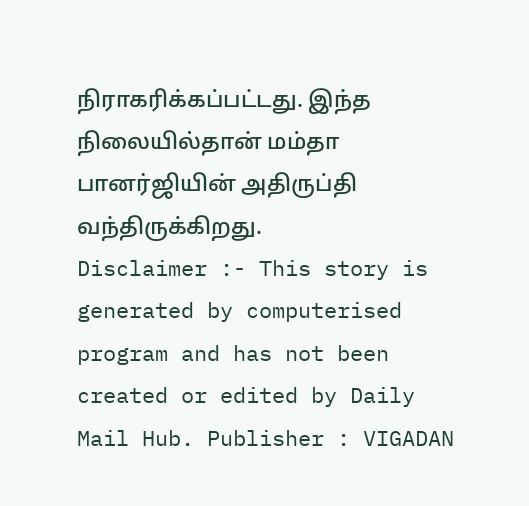நிராகரிக்கப்பட்டது. இந்த நிலையில்தான் மம்தா பானர்ஜியின் அதிருப்தி வந்திருக்கிறது.
Disclaimer :- This story is generated by computerised program and has not been created or edited by Daily Mail Hub. Publisher : VIGADAN